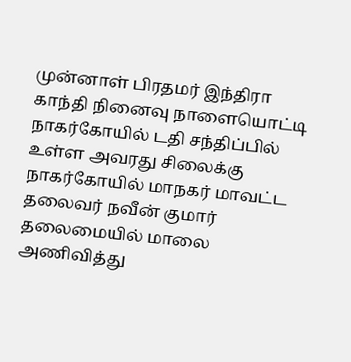முன்னாள் பிரதமர் இந்திரா காந்தி நினைவு நாளையொட்டி நாகர்கோயில் டதி சந்திப்பில் உள்ள அவரது சிலைக்கு நாகர்கோயில் மாநகர் மாவட்ட தலைவர் நவீன் குமார் தலைமையில் மாலை அணிவித்து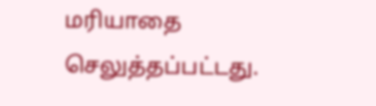மரியாதை செலுத்தப்பட்டது.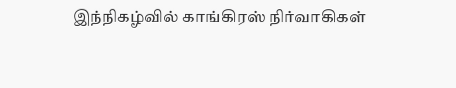இந்நிகழ்வில் காங்கிரஸ் நிர்வாகிகள்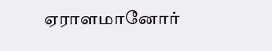ஏராளமானோர்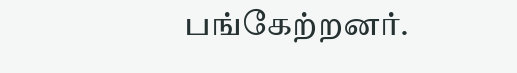பங்கேற்றனர்.